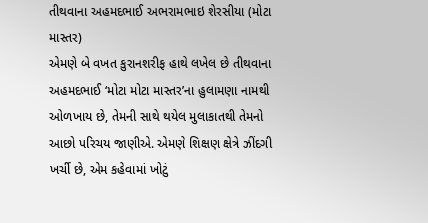તીથવાના અહમદભાઈ અભરામભાઇ શેરસીયા (મોટા માસ્તર)
એમણે બે વખત કુરાનશરીફ હાથે લખેલ છે તીથવાના અહમદભાઈ ‘મોટા મોટા માસ્તર’ના હુલામણા નામથી ઓળખાય છે, તેમની સાથે થયેલ મુલાકાતથી તેમનો આછો પરિચય જાણીએ. એમણે શિક્ષણ ક્ષેત્રે ઝીંદગી ખર્ચી છે, એમ કહેવામાં ખોટું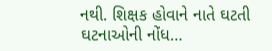નથી. શિક્ષક હોવાને નાતે ઘટતી ઘટનાઓની નોંધ…